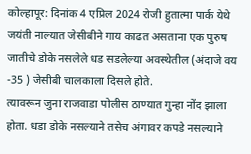कोल्हापूर: दिनांक 4 एप्रिल 2024 रोजी हुतात्मा पार्क येथे जयंती नाल्यात जेसीबीने गाय काढत असताना एक पुरुष जातीचे डोके नसलेले धड सडलेल्या अवस्थेतील (अंदाजे वय -35 ) जेसीबी चालकाला दिसले होते.
त्यावरून जुना राजवाडा पोलीस ठाण्यात गुन्हा नोंद झाला होता. धडा डोके नसल्याने तसेच अंगावर कपडे नसल्याने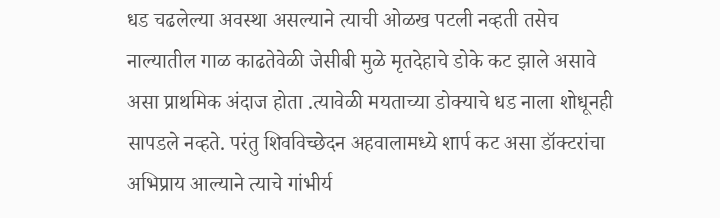धड चढलेल्या अवस्था असल्याने त्याची ओळख पटली नव्हती तसेच नाल्यातील गाळ काढतेवेळी जेसीबी मुळे मृतदेहाचे डोके कट झाले असावे असा प्राथमिक अंदाज होता .त्यावेळी मयताच्या डोक्याचे धड नाला शोधूनही सापडले नव्हते. परंतु शिवविच्छेदन अहवालामध्ये शार्प कट असा डॉक्टरांचा अभिप्राय आल्याने त्याचे गांभीर्य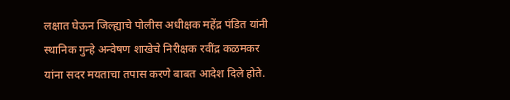लक्षात घेऊन जिल्ह्याचे पोलीस अधीक्षक महेंद्र पंडित यांनी स्थानिक गुन्हे अन्वेषण शाखेचे निरीक्षक रवींद्र कळमकर यांना सदर मयताचा तपास करणे बाबत आदेश दिले होते.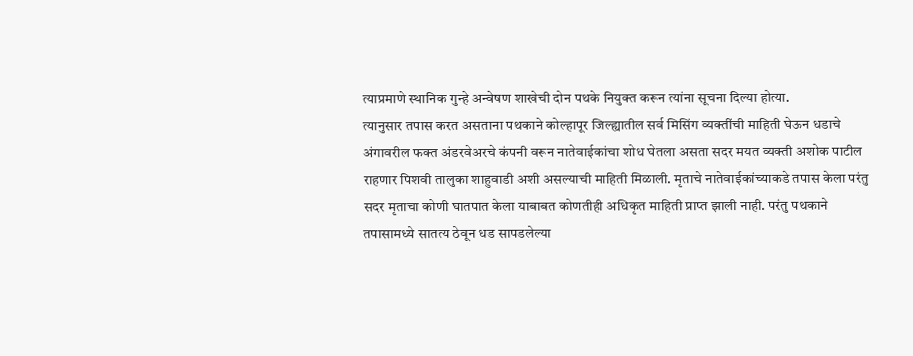त्याप्रमाणे स्थानिक गुन्हे अन्वेषण शाखेची दोन पथके नियुक्त करून त्यांना सूचना दिल्या होत्या.
त्यानुसार तपास करत असताना पथकाने कोल्हापूर जिल्ह्यातील सर्व मिसिंग व्यक्तींची माहिती घेऊन धडाचे अंगावरील फक्त अंडरवेअरचे कंपनी वरून नातेवाईकांचा शोध घेतला असता सदर मयत व्यक्ती अशोक पाटील राहणार पिशवी तालुका शाहुवाडी अशी असल्याची माहिती मिळाली. मृताचे नातेवाईकांच्याकडे तपास केला परंतु सदर मृताचा कोणी घातपात केला याबाबत कोणतीही अधिकृत माहिती प्राप्त झाली नाही. परंतु पथकाने तपासामध्ये सातत्य ठेवून धड सापडलेल्या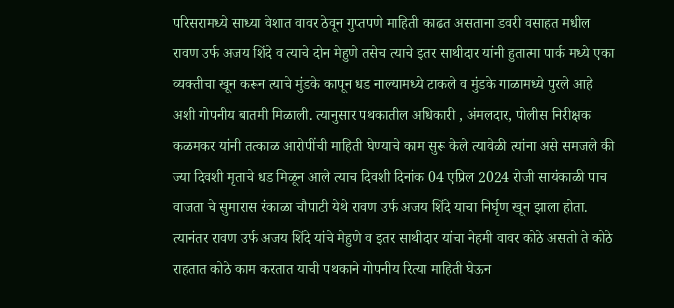परिसरामध्ये साध्या वेशात वावर ठेवून गुप्तपणे माहिती काढत असताना डवरी वसाहत मधील रावण उर्फ अजय शिंदे व त्याचे दोन मेहुणे तसेच त्याचे इतर साथीदार यांनी हुतात्मा पार्क मध्ये एका व्यक्तीचा खून करून त्याचे मुंडके कापून धड नाल्यामध्ये टाकले व मुंडके गाळामध्ये पुरले आहे अशी गोपनीय बातमी मिळाली. त्यानुसार पथकातील अधिकारी , अंमलदार, पोलीस निरीक्षक कळमकर यांनी तत्काळ आरोपींची माहिती घेण्याचे काम सुरू केले त्यावेळी त्यांना असे समजले की ज्या दिवशी मृताचे धड मिळून आले त्याच दिवशी दिनांक 04 एप्रिल 2024 रोजी सायंकाळी पाच वाजता चे सुमारास रंकाळा चौपाटी येथे रावण उर्फ अजय शिंदे याचा निर्घृण खून झाला होता. त्यानंतर रावण उर्फ अजय शिंदे यांचे मेहुणे व इतर साथीदार यांचा नेहमी वावर कोठे असतो ते कोठे राहतात कोठे काम करतात याची पथकाने गोपनीय रित्या माहिती घेऊन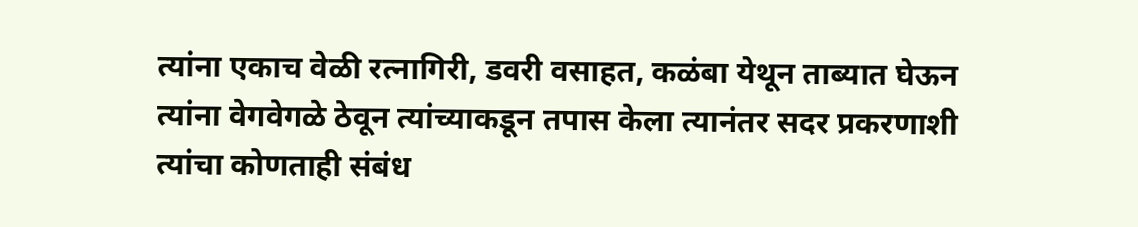त्यांना एकाच वेळी रत्नागिरी, डवरी वसाहत, कळंबा येथून ताब्यात घेऊन त्यांना वेगवेगळे ठेवून त्यांच्याकडून तपास केला त्यानंतर सदर प्रकरणाशी त्यांचा कोणताही संबंध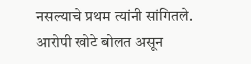नसल्याचे प्रथम त्यांनी सांगितले.
आरोपी खोटे बोलत असून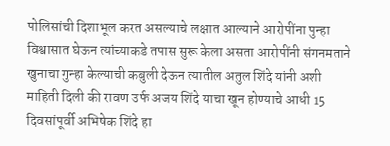पोलिसांची दिशाभूल करत असल्याचे लक्षात आल्याने आरोपींना पुन्हा विश्वासात घेऊन त्यांच्याकडे तपास सुरू केला असता आरोपींनी संगनमताने खुनाचा गुन्हा केल्याची कबुली देऊन त्यातील अतुल शिंदे यांनी अशी माहिती दिली की रावण उर्फ अजय शिंदे याचा खून होण्याचे आधी 15 दिवसांपूर्वी अभिषेक शिंदे हा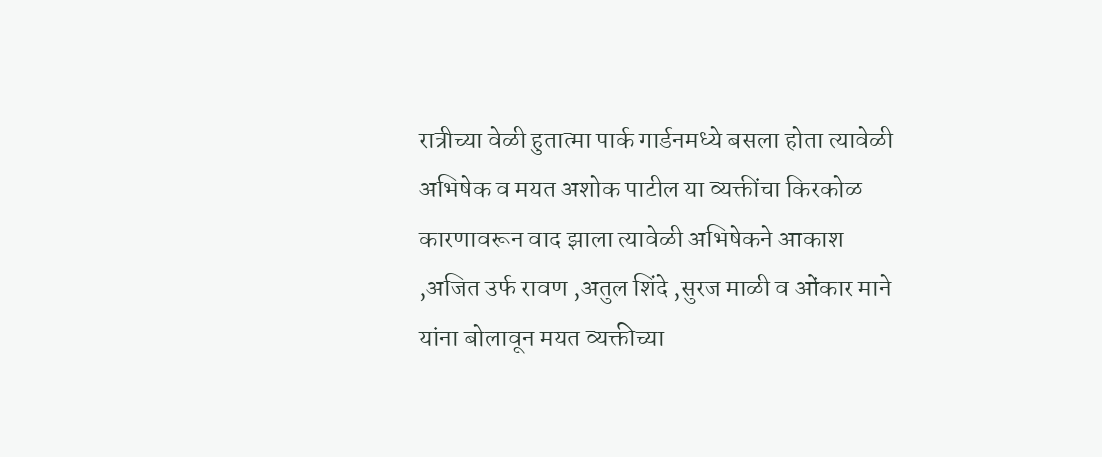रात्रीच्या वेळी हुतात्मा पार्क गार्डनमध्ये बसला होता त्यावेळी अभिषेक व मयत अशोक पाटील या व्यक्तींचा किरकोळ कारणावरून वाद झाला त्यावेळी अभिषेकने आकाश ,अजित उर्फ रावण ,अतुल शिंदे ,सुरज माळी व ओंकार माने यांना बोलावून मयत व्यक्तीच्या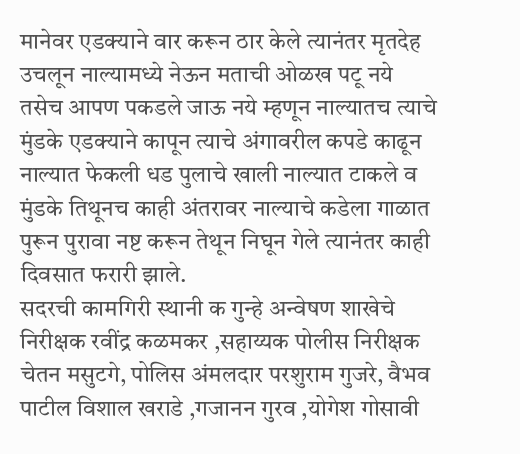मानेवर एडक्याने वार करून ठार केले त्यानंतर मृतदेह उचलून नाल्यामध्ये नेऊन मताची ओळख पटू नये तसेच आपण पकडले जाऊ नये म्हणून नाल्यातच त्याचे मुंडके एडक्याने कापून त्याचे अंगावरील कपडे काढून नाल्यात फेकली धड पुलाचे खाली नाल्यात टाकले व मुंडके तिथूनच काही अंतरावर नाल्याचे कडेला गाळात पुरून पुरावा नष्ट करून तेथून निघून गेले त्यानंतर काही दिवसात फरारी झाले.
सदरची कामगिरी स्थानी क गुन्हे अन्वेषण शाखेचे निरीक्षक रवींद्र कळमकर ,सहाय्यक पोलीस निरीक्षक चेतन मसुटगे, पोलिस अंमलदार परशुराम गुजरे, वैभव पाटील विशाल खराडे ,गजानन गुरव ,योगेश गोसावी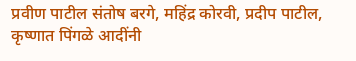प्रवीण पाटील संतोष बरगे, महिंद्र कोरवी, प्रदीप पाटील, कृष्णात पिंगळे आदींनी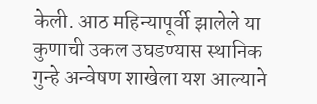केली. आठ महिन्यापूर्वी झालेले या कुणाची उकल उघडण्यास स्थानिक गुन्हे अन्वेषण शाखेला यश आल्याने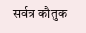सर्वत्र कौतुक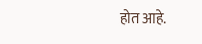होत आहे.